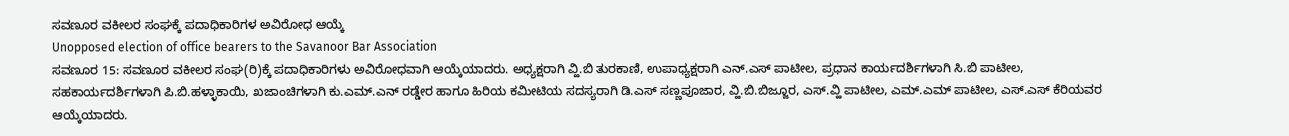ಸವಣೂರ ವಕೀಲರ ಸಂಘಕ್ಕೆ ಪದಾಧಿಕಾರಿಗಳ ಅವಿರೋಧ ಆಯ್ಕೆ
Unopposed election of office bearers to the Savanoor Bar Association
ಸವಣೂರ 15: ಸವಣೂರ ವಕೀಲರ ಸಂಘ(ರಿ)ಕ್ಕೆ ಪದಾಧಿಕಾರಿಗಳು ಅವಿರೋಧವಾಗಿ ಆಯ್ಕೆಯಾದರು. ಅಧ್ಯಕ್ಷರಾಗಿ ವ್ಹಿ.ಬಿ ತುರಕಾಣಿ, ಉಪಾಧ್ಯಕ್ಷರಾಗಿ ಎನ್.ಎಸ್ ಪಾಟೀಲ, ಪ್ರಧಾನ ಕಾರ್ಯದರ್ಶಿಗಳಾಗಿ ಸಿ.ಬಿ ಪಾಟೀಲ, ಸಹಕಾರ್ಯದರ್ಶಿಗಳಾಗಿ ಪಿ.ಬಿ.ಹಳ್ಳಾಕಾಯಿ, ಖಜಾಂಚಿಗಳಾಗಿ ಕು.ಎಮ್.ಎನ್ ರಡ್ಡೇರ ಹಾಗೂ ಹಿರಿಯ ಕಮೀಟಿಯ ಸದಸ್ಯರಾಗಿ ಡಿ.ಎಸ್ ಸಣ್ಣಪೂಜಾರ, ವ್ಹಿ.ಬಿ.ಬಿಜ್ಜೂರ, ಎಸ್.ವ್ಹಿ ಪಾಟೀಲ, ಎಮ್.ಎಮ್ ಪಾಟೀಲ, ಎಸ್.ಎಸ್ ಕೆರಿಯವರ ಆಯ್ಕೆಯಾದರು.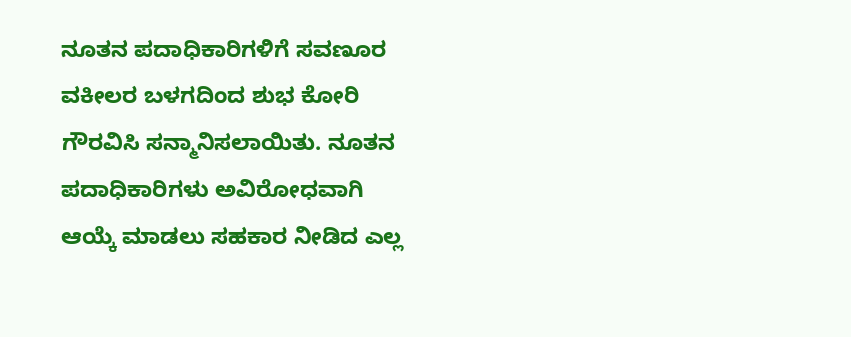ನೂತನ ಪದಾಧಿಕಾರಿಗಳಿಗೆ ಸವಣೂರ ವಕೀಲರ ಬಳಗದಿಂದ ಶುಭ ಕೋರಿ ಗೌರವಿಸಿ ಸನ್ಮಾನಿಸಲಾಯಿತು. ನೂತನ ಪದಾಧಿಕಾರಿಗಳು ಅವಿರೋಧವಾಗಿ ಆಯ್ಕೆ ಮಾಡಲು ಸಹಕಾರ ನೀಡಿದ ಎಲ್ಲ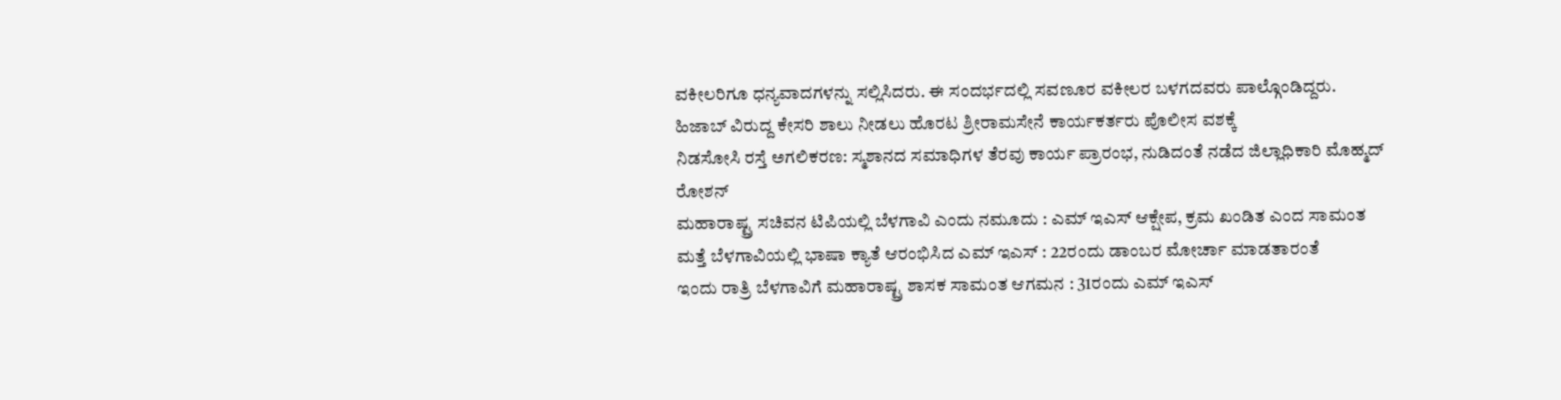ವಕೀಲರಿಗೂ ಧನ್ಯವಾದಗಳನ್ನು ಸಲ್ಲಿಸಿದರು. ಈ ಸಂದರ್ಭದಲ್ಲಿ ಸವಣೂರ ವಕೀಲರ ಬಳಗದವರು ಪಾಲ್ಗೊಂಡಿದ್ದರು.
ಹಿಜಾಬ್ ವಿರುದ್ದ ಕೇಸರಿ ಶಾಲು ನೀಡಲು ಹೊರಟ ಶ್ರೀರಾಮಸೇನೆ ಕಾರ್ಯಕರ್ತರು ಪೊಲೀಸ ವಶಕ್ಕೆ
ನಿಡಸೋಸಿ ರಸ್ತೆ ಅಗಲಿಕರಣ: ಸ್ಮಶಾನದ ಸಮಾಧಿಗಳ ತೆರವು ಕಾರ್ಯ ಪ್ರಾರಂಭ, ನುಡಿದಂತೆ ನಡೆದ ಜಿಲ್ಲಾಧಿಕಾರಿ ಮೊಹ್ಮದ್ ರೋಶನ್
ಮಹಾರಾಷ್ಟ್ರ ಸಚಿವನ ಟಿಪಿಯಲ್ಲಿ ಬೆಳಗಾವಿ ಎಂದು ನಮೂದು : ಎಮ್ ಇಎಸ್ ಆಕ್ಷೇಪ, ಕ್ರಮ ಖಂಡಿತ ಎಂದ ಸಾಮಂತ
ಮತ್ತೆ ಬೆಳಗಾವಿಯಲ್ಲಿ ಭಾಷಾ ಕ್ಯಾತೆ ಆರಂಭಿಸಿದ ಎಮ್ ಇಎಸ್ : 22ರಂದು ಡಾಂಬರ ಮೋರ್ಚಾ ಮಾಡತಾರಂತೆ
ಇಂದು ರಾತ್ರಿ ಬೆಳಗಾವಿಗೆ ಮಹಾರಾಷ್ಟ್ರ ಶಾಸಕ ಸಾಮಂತ ಆಗಮನ : 31ರಂದು ಎಮ್ ಇಎಸ್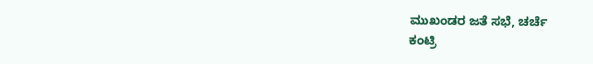ಮುಖಂಡರ ಜತೆ ಸಭೆ, ಚರ್ಚೆ
ಕಂಟ್ರಿ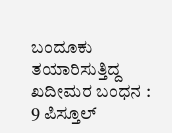ಬಂದೂಕು ತಯಾರಿಸುತ್ತಿದ್ದ ಖದೀಮರ ಬಂಧನ : 9 ಪಿಸ್ತೂಲ್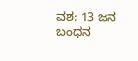ವಶ: 13 ಜನ ಬಂಧನ